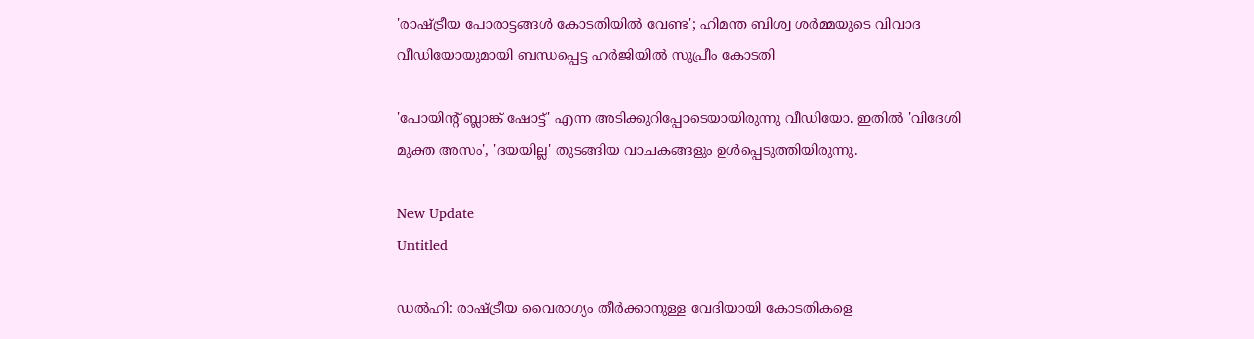'രാഷ്ട്രീയ പോരാട്ടങ്ങൾ കോടതിയിൽ വേണ്ട'; ഹിമന്ത ബിശ്വ ശർമ്മയുടെ വിവാദ വീഡിയോയുമായി ബന്ധപ്പെട്ട ഹർജിയിൽ സുപ്രീം കോടതി

'പോയിന്റ് ബ്ലാങ്ക് ഷോട്ട്' എന്ന അടിക്കുറിപ്പോടെയായിരുന്നു വീഡിയോ. ഇതില്‍ 'വിദേശി മുക്ത അസം', 'ദയയില്ല' തുടങ്ങിയ വാചകങ്ങളും ഉള്‍പ്പെടുത്തിയിരുന്നു.

New Update
Untitled

ഡല്‍ഹി: രാഷ്ട്രീയ വൈരാഗ്യം തീര്‍ക്കാനുള്ള വേദിയായി കോടതികളെ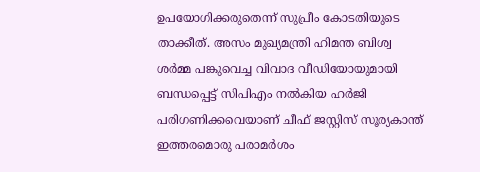ഉപയോഗിക്കരുതെന്ന് സുപ്രീം കോടതിയുടെ താക്കീത്. അസം മുഖ്യമന്ത്രി ഹിമന്ത ബിശ്വ ശര്‍മ്മ പങ്കുവെച്ച വിവാദ വീഡിയോയുമായി ബന്ധപ്പെട്ട് സിപിഎം നല്‍കിയ ഹര്‍ജി പരിഗണിക്കവെയാണ് ചീഫ് ജസ്റ്റിസ് സൂര്യകാന്ത് ഇത്തരമൊരു പരാമര്‍ശം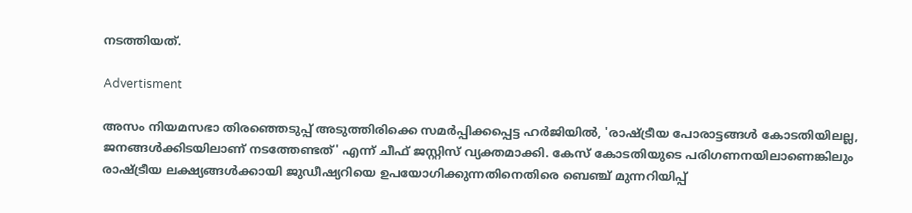നടത്തിയത്.

Advertisment

അസം നിയമസഭാ തിരഞ്ഞെടുപ്പ് അടുത്തിരിക്കെ സമര്‍പ്പിക്കപ്പെട്ട ഹര്‍ജിയില്‍, 'രാഷ്ട്രീയ പോരാട്ടങ്ങള്‍ കോടതിയിലല്ല, ജനങ്ങള്‍ക്കിടയിലാണ് നടത്തേണ്ടത്' എന്ന് ചീഫ് ജസ്റ്റിസ് വ്യക്തമാക്കി. കേസ് കോടതിയുടെ പരിഗണനയിലാണെങ്കിലും രാഷ്ട്രീയ ലക്ഷ്യങ്ങള്‍ക്കായി ജുഡീഷ്യറിയെ ഉപയോഗിക്കുന്നതിനെതിരെ ബെഞ്ച് മുന്നറിയിപ്പ്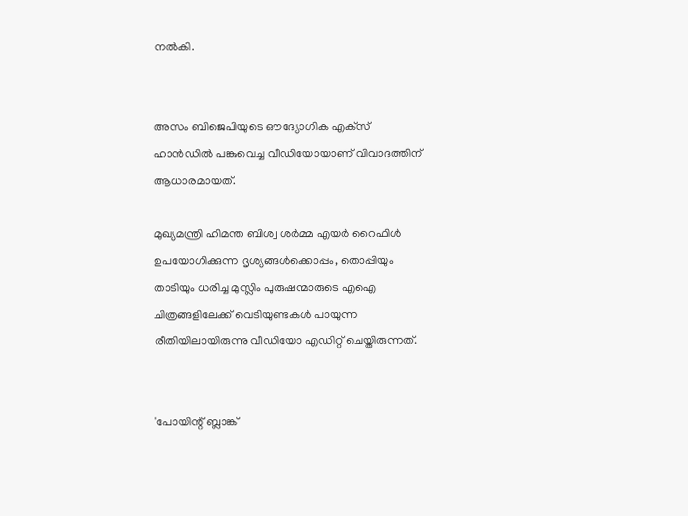നല്‍കി.


അസം ബിജെപിയുടെ ഔദ്യോഗിക എക്‌സ് ഹാന്‍ഡില്‍ പങ്കുവെച്ച വീഡിയോയാണ് വിവാദത്തിന് ആധാരമായത്.

മുഖ്യമന്ത്രി ഹിമന്ത ബിശ്വ ശര്‍മ്മ എയര്‍ റൈഫിള്‍ ഉപയോഗിക്കുന്ന ദൃശ്യങ്ങള്‍ക്കൊപ്പം, തൊപ്പിയും താടിയും ധരിച്ച മുസ്ലിം പുരുഷന്മാരുടെ എഐ ചിത്രങ്ങളിലേക്ക് വെടിയുണ്ടകള്‍ പായുന്ന രീതിയിലായിരുന്നു വീഡിയോ എഡിറ്റ് ചെയ്തിരുന്നത്.


'പോയിന്റ് ബ്ലാങ്ക്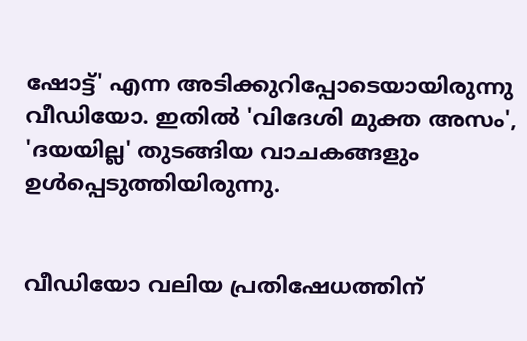ഷോട്ട്' എന്ന അടിക്കുറിപ്പോടെയായിരുന്നു വീഡിയോ. ഇതില്‍ 'വിദേശി മുക്ത അസം', 'ദയയില്ല' തുടങ്ങിയ വാചകങ്ങളും ഉള്‍പ്പെടുത്തിയിരുന്നു.


വീഡിയോ വലിയ പ്രതിഷേധത്തിന്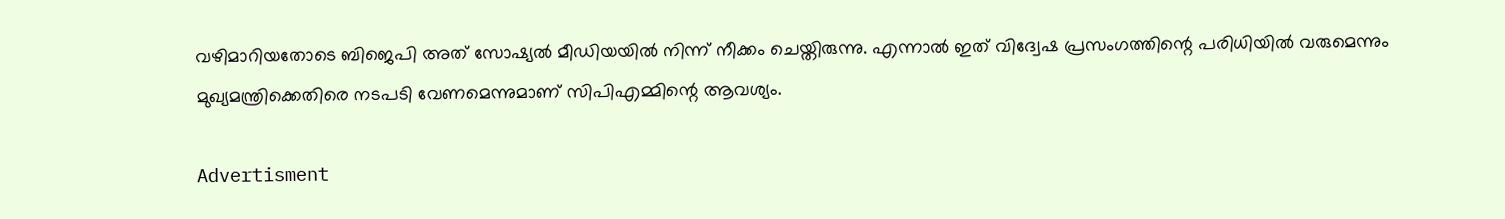വഴിമാറിയതോടെ ബിജെപി അത് സോഷ്യല്‍ മീഡിയയില്‍ നിന്ന് നീക്കം ചെയ്തിരുന്നു. എന്നാല്‍ ഇത് വിദ്വേഷ പ്രസംഗത്തിന്റെ പരിധിയില്‍ വരുമെന്നും മുഖ്യമന്ത്രിക്കെതിരെ നടപടി വേണമെന്നുമാണ് സിപിഎമ്മിന്റെ ആവശ്യം.

Advertisment